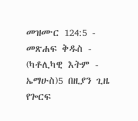መዝሙር 124:5 - መጽሐፍ ቅዱስ - (ካቶሊካዊ እትም - ኤማሁስ)5 በዚያን ጊዜ የጐርፍ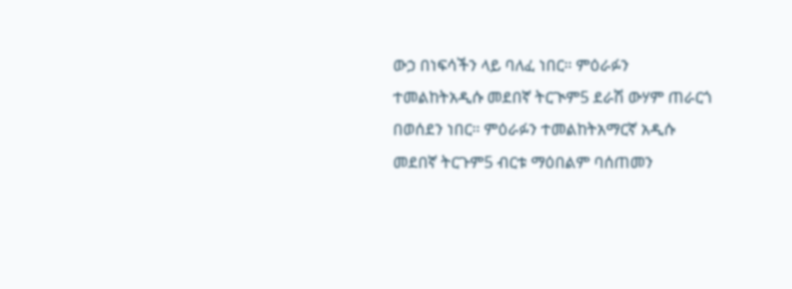ውኃ በነፍሳችን ላይ ባለፈ ነበር። ምዕራፉን ተመልከትአዲሱ መደበኛ ትርጒም5 ደራሽ ውሃም ጠራርጎ በወሰደን ነበር። ምዕራፉን ተመልከትአማርኛ አዲሱ መደበኛ ትርጉም5 ብርቱ ማዕበልም ባሰጠመን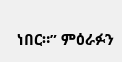ነበር።” ምዕራፉን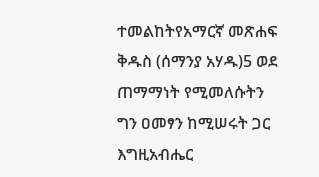ተመልከትየአማርኛ መጽሐፍ ቅዱስ (ሰማንያ አሃዱ)5 ወደ ጠማማነት የሚመለሱትን ግን ዐመፃን ከሚሠሩት ጋር እግዚአብሔር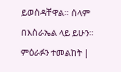ይወስዳቸዋል። ሰላም በእስራኤል ላይ ይሁን። ምዕራፉን ተመልከት |